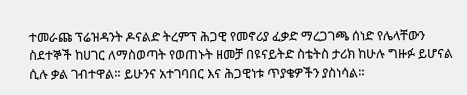ተመራጩ ፕሬዝዳንት ዶናልድ ትረምፕ ሕጋዊ የመኖሪያ ፈቃድ ማረጋገጫ ሰነድ የሌላቸውን ስደተኞች ከሀገር ለማስወጣት የወጠኑት ዘመቻ በዩናይትድ ስቴትስ ታሪክ ከሁሉ ግዙፉ ይሆናል ሲሉ ቃል ገብተዋል። ይሁንና አተገባበር እና ሕጋዊነቱ ጥያቄዎችን ያስነሳል።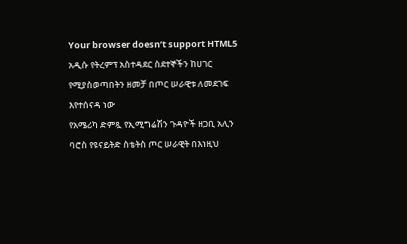Your browser doesn’t support HTML5
አዲሱ የትረምፕ አስተዳደር ስደተኞችን ከሀገር የሚያስወጣበትን ዘመቻ በጦር ሠራዊቱ ለመደገፍ እየተሰናዳ ነው
የአሜሪካ ድምጿ የኢሚግሬሽን ጉዳዮች ዘጋቢ አሊን ባሮስ የዩናይትድ ስቴትስ ጦር ሠራዊት በእነዚህ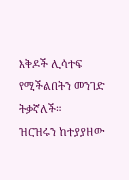እቅዶች ሊሳተፍ የሚችልበትን መንገድ ትቃኛለች።
ዝርዝሩን ከተያያዘው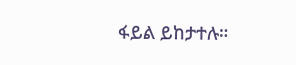ፋይል ይከታተሉ።